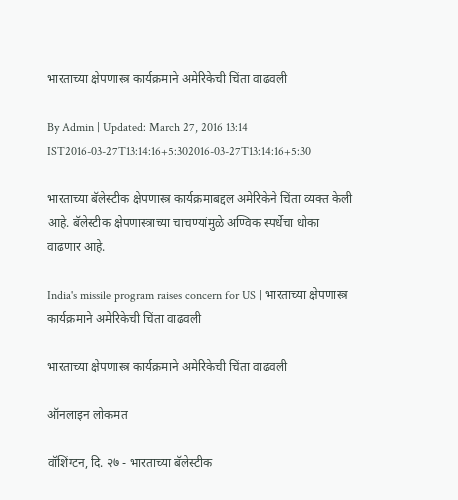भारताच्या क्षेपणास्त्र कार्यक्रमाने अमेरिकेची चिंता वाढवली

By Admin | Updated: March 27, 2016 13:14 IST2016-03-27T13:14:16+5:302016-03-27T13:14:16+5:30

भारताच्या बॅलेस्टीक क्षेपणास्त्र कार्यक्रमाबद्दल अमेरिकेने चिंता व्यक्त केली आहे. बॅलेस्टीक क्षेपणास्त्राच्या चाचण्यांमुळे अण्विक स्पर्धेचा धोका वाढणार आहे.

India's missile program raises concern for US | भारताच्या क्षेपणास्त्र कार्यक्रमाने अमेरिकेची चिंता वाढवली

भारताच्या क्षेपणास्त्र कार्यक्रमाने अमेरिकेची चिंता वाढवली

ऑनलाइन लोकमत

वॉशिंग्टन, दि. २७ - भारताच्या बॅलेस्टीक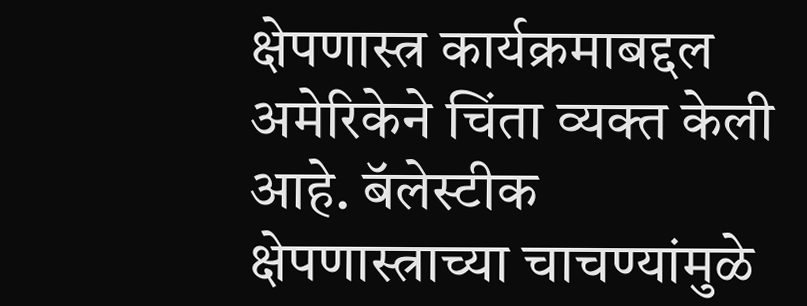क्षेपणास्त्र कार्यक्रमाबद्दल अमेरिकेने चिंता व्यक्त केली आहे. बॅलेस्टीक क्षेपणास्त्राच्या चाचण्यांमुळे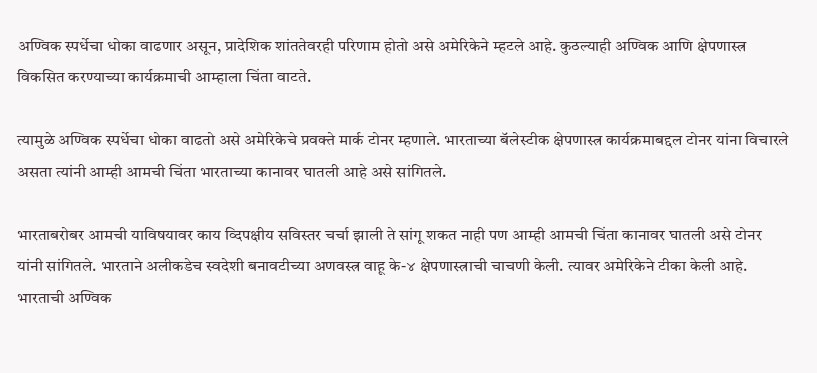अण्विक स्पर्धेचा धोका वाढणार असून, प्रादेशिक शांततेवरही परिणाम होतो असे अमेरिकेने म्हटले आहे. कुठल्याही अण्विक आणि क्षेपणास्त्र विकसित करण्याच्या कार्यक्रमाची आम्हाला चिंता वाटते.

त्यामुळे अण्विक स्पर्धेचा धोका वाढतो असे अमेरिकेचे प्रवक्ते मार्क टोनर म्हणाले. भारताच्या बॅलेस्टीक क्षेपणास्त्र कार्यक्रमाबद्दल टोनर यांना विचारले असता त्यांनी आम्ही आमची चिंता भारताच्या कानावर घातली आहे असे सांगितले.

भारताबरोबर आमची याविषयावर काय व्दिपक्षीय सविस्तर चर्चा झाली ते सांगू शकत नाही पण आम्ही आमची चिंता कानावर घातली असे टोनर यांनी सांगितले. भारताने अलीकडेच स्वदेशी बनावटीच्या अणवस्त्र वाहू के-४ क्षेपणास्त्राची चाचणी केली. त्यावर अमेरिकेने टीका केली आहे. भारताची अण्विक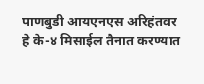पाणबुडी आयएनएस अरिहंतवर हे के-४ मिसाईल तैनात करण्यात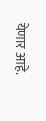येणार आहे.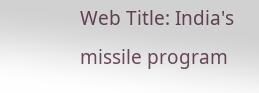Web Title: India's missile program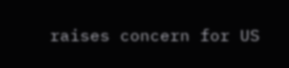raises concern for US